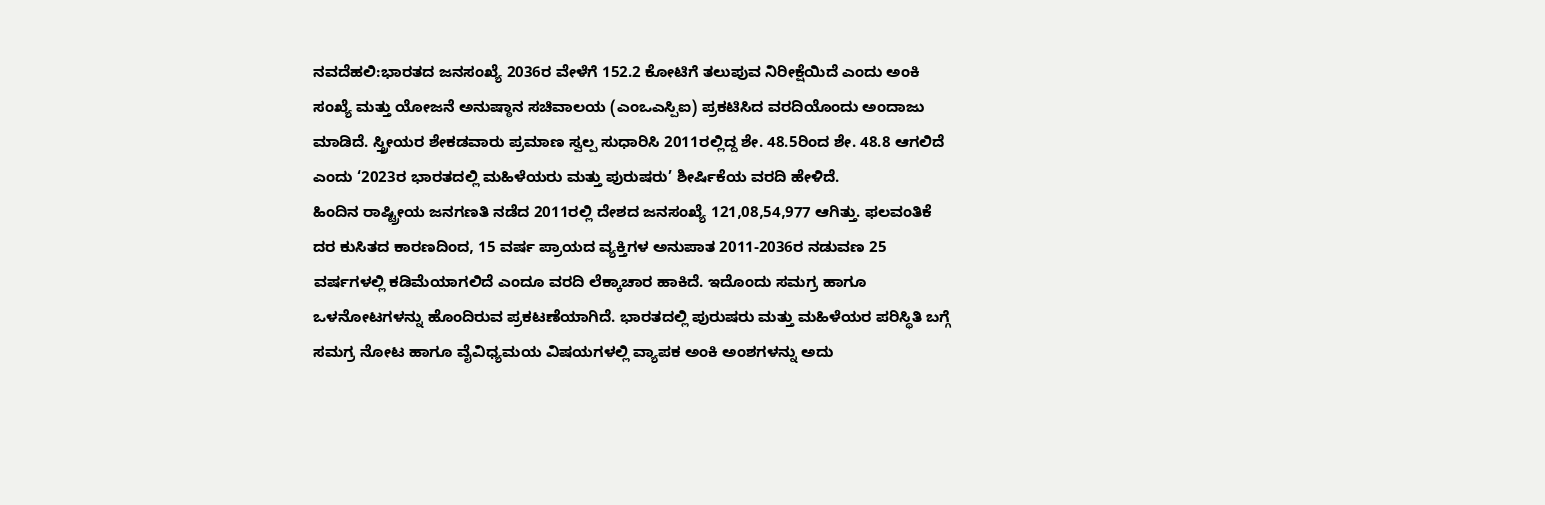ನವದೆಹಲಿ:ಭಾರತದ ಜನಸಂಖ್ಯೆ 2036ರ ವೇಳೆಗೆ 152.2 ಕೋಟಿಗೆ ತಲುಪುವ ನಿರೀಕ್ಷೆಯಿದೆ ಎಂದು ಅಂಕಿ ಸಂಖ್ಯೆ ಮತ್ತು ಯೋಜನೆ ಅನುಷ್ಠಾನ ಸಚಿವಾಲಯ (ಎಂಒಎಸ್ಪಿಐ) ಪ್ರಕಟಿಸಿದ ವರದಿಯೊಂದು ಅಂದಾಜು ಮಾಡಿದೆ. ಸ್ತ್ರೀಯರ ಶೇಕಡವಾರು ಪ್ರಮಾಣ ಸ್ವಲ್ಪ ಸುಧಾರಿಸಿ 2011ರಲ್ಲಿದ್ದ ಶೇ. 48.5ರಿಂದ ಶೇ. 48.8 ಆಗಲಿದೆ ಎಂದು ‘2023ರ ಭಾರತದಲ್ಲಿ ಮಹಿಳೆಯರು ಮತ್ತು ಪುರುಷರು’ ಶೀರ್ಷಿಕೆಯ ವರದಿ ಹೇಳಿದೆ.
ಹಿಂದಿನ ರಾಷ್ಟ್ರೀಯ ಜನಗಣತಿ ನಡೆದ 2011ರಲ್ಲಿ ದೇಶದ ಜನಸಂಖ್ಯೆ 121,08,54,977 ಆಗಿತ್ತು. ಫಲವಂತಿಕೆ ದರ ಕುಸಿತದ ಕಾರಣದಿಂದ, 15 ವರ್ಷ ಪ್ರಾಯದ ವ್ಯಕ್ತಿಗಳ ಅನುಪಾತ 2011-2036ರ ನಡುವಣ 25 ವರ್ಷಗಳಲ್ಲಿ ಕಡಿಮೆಯಾಗಲಿದೆ ಎಂದೂ ವರದಿ ಲೆಕ್ಕಾಚಾರ ಹಾಕಿದೆ. ಇದೊಂದು ಸಮಗ್ರ ಹಾಗೂ ಒಳನೋಟಗಳನ್ನು ಹೊಂದಿರುವ ಪ್ರಕಟಣೆಯಾಗಿದೆ. ಭಾರತದಲ್ಲಿ ಪುರುಷರು ಮತ್ತು ಮಹಿಳೆಯರ ಪರಿಸ್ಥಿತಿ ಬಗ್ಗೆ ಸಮಗ್ರ ನೋಟ ಹಾಗೂ ವೈವಿಧ್ಯಮಯ ವಿಷಯಗಳಲ್ಲಿ ವ್ಯಾಪಕ ಅಂಕಿ ಅಂಶಗಳನ್ನು ಅದು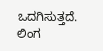ಒದಗಿಸುತ್ತದೆ.
ಲಿಂಗ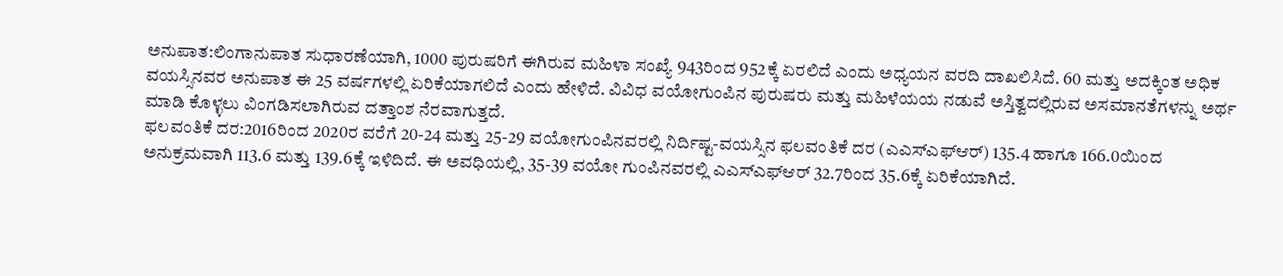ಅನುಪಾತ:ಲಿಂಗಾನುಪಾತ ಸುಧಾರಣೆಯಾಗಿ, 1000 ಪುರುಷರಿಗೆ ಈಗಿರುವ ಮಹಿಳಾ ಸಂಖ್ಯೆ 943ರಿಂದ 952ಕ್ಕೆ ಏರಲಿದೆ ಎಂದು ಅಧ್ಯಯನ ವರದಿ ದಾಖಲಿಸಿದೆ. 60 ಮತ್ತು ಅದಕ್ಕಿಂತ ಅಧಿಕ ವಯಸ್ಸಿನವರ ಅನುಪಾತ ಈ 25 ವರ್ಷಗಳಲ್ಲಿ ಏರಿಕೆಯಾಗಲಿದೆ ಎಂದು ಹೇಳಿದೆ. ವಿವಿಧ ವಯೋಗುಂಪಿನ ಪುರುಷರು ಮತ್ತು ಮಹಿಳೆಯಯ ನಡುವೆ ಅಸ್ತಿತ್ವದಲ್ಲಿರುವ ಅಸಮಾನತೆಗಳನ್ನು ಅರ್ಥ ಮಾಡಿ ಕೊಳ್ಳಲು ವಿಂಗಡಿಸಲಾಗಿರುವ ದತ್ತಾಂಶ ನೆರವಾಗುತ್ತದೆ.
ಫಲವಂತಿಕೆ ದರ:2016ರಿಂದ 2020ರ ವರೆಗೆ 20-24 ಮತ್ತು 25-29 ವಯೋಗುಂಪಿನವರಲ್ಲಿ ನಿರ್ದಿಷ್ಟ-ವಯಸ್ಸಿನ ಫಲವಂತಿಕೆ ದರ (ಎಎಸ್ಎಫ್ಆರ್) 135.4 ಹಾಗೂ 166.0ಯಿಂದ ಅನುಕ್ರಮವಾಗಿ 113.6 ಮತ್ತು 139.6ಕ್ಕೆ ಇಳಿದಿದೆ. ಈ ಅವಧಿಯಲ್ಲಿ, 35-39 ವಯೋ ಗುಂಪಿನವರಲ್ಲಿ ಎಎಸ್ಎಫ್ಆರ್ 32.7ರಿಂದ 35.6ಕ್ಕೆ ಏರಿಕೆಯಾಗಿದೆ.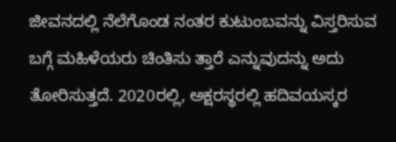ಜೀವನದಲ್ಲಿ ನೆಲೆಗೊಂಡ ನಂತರ ಕುಟುಂಬವನ್ನು ವಿಸ್ತರಿಸುವ ಬಗ್ಗೆ ಮಹಿಳೆಯರು ಚಿಂತಿಸು ತ್ತಾರೆ ಎನ್ನುವುದನ್ನು ಅದು ತೋರಿಸುತ್ತದೆ. 2020ರಲ್ಲಿ, ಅಕ್ಷರಸ್ಥರಲ್ಲಿ ಹದಿವಯಸ್ಕರ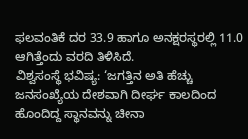ಫಲವಂತಿಕೆ ದರ 33.9 ಹಾಗೂ ಅನಕ್ಷರಸ್ಥರಲ್ಲಿ 11.0 ಆಗಿತ್ತೆಂದು ವರದಿ ತಿಳಿಸಿದೆ.
ವಿಶ್ವಸಂಸ್ಥೆ ಭವಿಷ್ಯ: ‘ಜಗತ್ತಿನ ಅತಿ ಹೆಚ್ಚು ಜನಸಂಖ್ಯೆಯ ದೇಶವಾಗಿ ದೀರ್ಘ ಕಾಲದಿಂದ ಹೊಂದಿದ್ದ ಸ್ಥಾನವನ್ನು ಚೀನಾ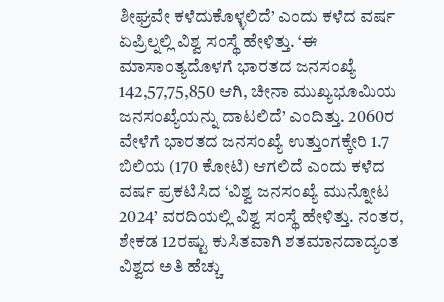ಶೀಘ್ರವೇ ಕಳೆದುಕೊಳ್ಳಲಿದೆ’ ಎಂದು ಕಳೆದ ವರ್ಷ ಏಪ್ರಿಲ್ನಲ್ಲಿ ವಿಶ್ವ ಸಂಸ್ಥೆ ಹೇಳಿತ್ತು. ‘ಈ ಮಾಸಾಂತ್ಯದೊಳಗೆ ಭಾರತದ ಜನಸಂಖ್ಯೆ 142,57,75,850 ಆಗಿ, ಚೀನಾ ಮುಖ್ಯಭೂಮಿಯ ಜನಸಂಖ್ಯೆಯನ್ನು ದಾಟಲಿದೆ’ ಎಂದಿತ್ತು. 2060ರ ವೇಳೆಗೆ ಭಾರತದ ಜನಸಂಖ್ಯೆ ಉತ್ತುಂಗಕ್ಕೇರಿ 1.7 ಬಿಲಿಯ (170 ಕೋಟಿ) ಆಗಲಿದೆ ಎಂದು ಕಳೆದ ವರ್ಷ ಪ್ರಕಟಿಸಿದ ‘ವಿಶ್ವ ಜನಸಂಖ್ಯೆ ಮುನ್ನೋಟ 2024’ ವರದಿಯಲ್ಲಿ ವಿಶ್ವ ಸಂಸ್ಥೆ ಹೇಳಿತ್ತು. ನಂತರ, ಶೇಕಡ 12ರಷ್ಟು ಕುಸಿತವಾಗಿ ಶತಮಾನದಾದ್ಯಂತ ವಿಶ್ವದ ಅತಿ ಹೆಚ್ಚು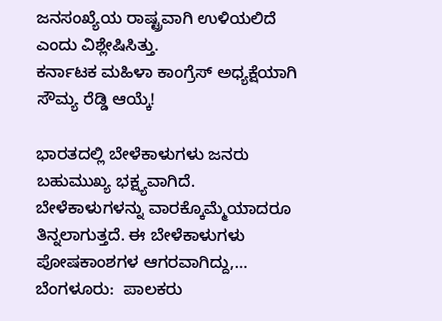ಜನಸಂಖ್ಯೆಯ ರಾಷ್ಟ್ರವಾಗಿ ಉಳಿಯಲಿದೆ ಎಂದು ವಿಶ್ಲೇಷಿಸಿತ್ತು.
ಕರ್ನಾಟಕ ಮಹಿಳಾ ಕಾಂಗ್ರೆಸ್ ಅಧ್ಯಕ್ಷೆಯಾಗಿ ಸೌಮ್ಯ ರೆಡ್ಡಿ ಆಯ್ಕೆ!

ಭಾರತದಲ್ಲಿ ಬೇಳೆಕಾಳುಗಳು ಜನರು ಬಹುಮುಖ್ಯ ಭಕ್ಷ್ಯವಾಗಿದೆ. ಬೇಳೆಕಾಳುಗಳನ್ನು ವಾರಕ್ಕೊಮ್ಮೆಯಾದರೂ ತಿನ್ನಲಾಗುತ್ತದೆ. ಈ ಬೇಳೆಕಾಳುಗಳು ಪೋಷಕಾಂಶಗಳ ಆಗರವಾಗಿದ್ದು,…
ಬೆಂಗಳೂರು:  ಪಾಲಕರು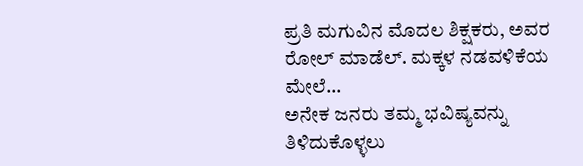ಪ್ರತಿ ಮಗುವಿನ ಮೊದಲ ಶಿಕ್ಷಕರು, ಅವರ ರೋಲ್ ಮಾಡೆಲ್. ಮಕ್ಕಳ ನಡವಳಿಕೆಯ ಮೇಲೆ…
ಅನೇಕ ಜನರು ತಮ್ಮ ಭವಿಷ್ಯವನ್ನು ತಿಳಿದುಕೊಳ್ಳಲು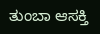ತುಂಬಾ ಆಸಕ್ತಿ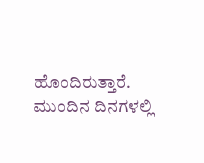ಹೊಂದಿರುತ್ತಾರೆ. ಮುಂದಿನ ದಿನಗಳಲ್ಲಿ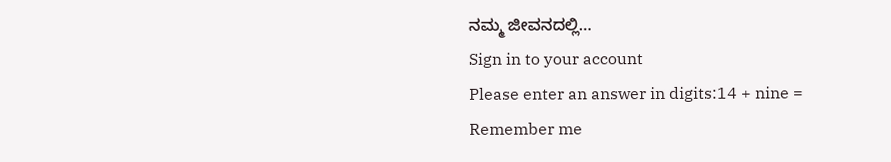ನಮ್ಮ ಜೀವನದಲ್ಲಿ…
Sign in to your account
Please enter an answer in digits:14 + nine =
Remember me